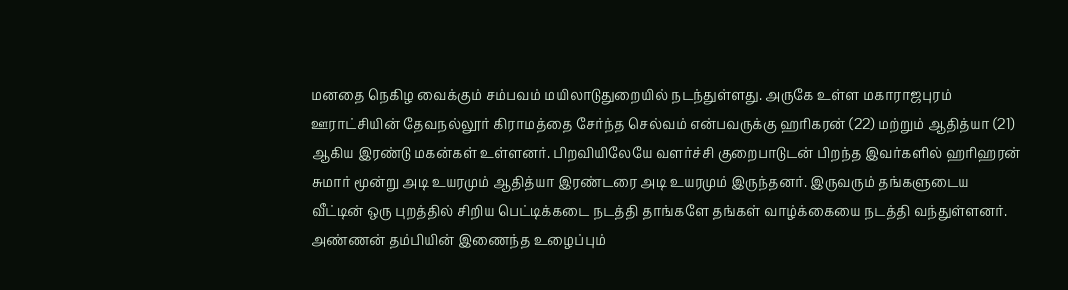மனதை நெகிழ வைக்கும் சம்பவம் மயிலாடுதுறையில் நடந்துள்ளது. அருகே உள்ள மகாராஜபுரம் ஊராட்சியின் தேவநல்லூர் கிராமத்தை சேர்ந்த செல்வம் என்பவருக்கு ஹரிகரன் (22) மற்றும் ஆதித்யா (21) ஆகிய இரண்டு மகன்கள் உள்ளனர். பிறவியிலேயே வளர்ச்சி குறைபாடுடன் பிறந்த இவர்களில் ஹரிஹரன் சுமார் மூன்று அடி உயரமும் ஆதித்யா இரண்டரை அடி உயரமும் இருந்தனர். இருவரும் தங்களுடைய வீட்டின் ஒரு புறத்தில் சிறிய பெட்டிக்கடை நடத்தி தாங்களே தங்கள் வாழ்க்கையை நடத்தி வந்துள்ளனர். அண்ணன் தம்பியின் இணைந்த உழைப்பும்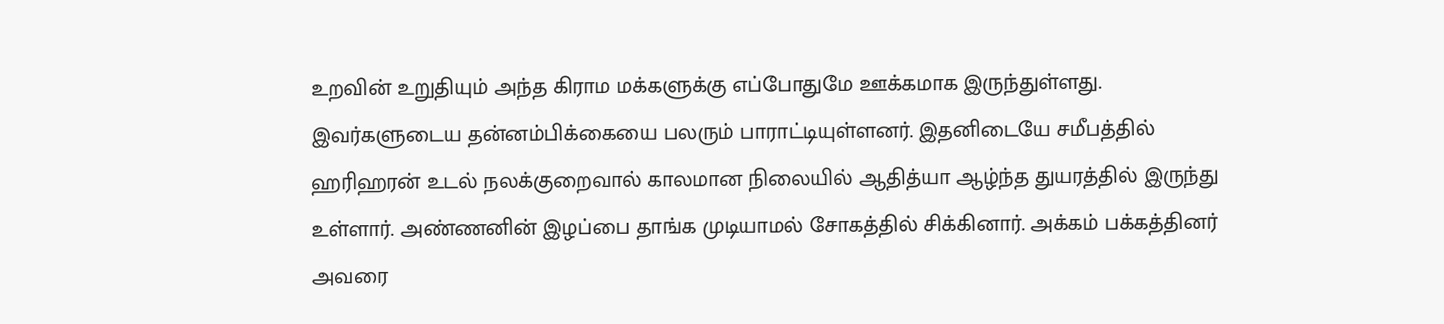உறவின் உறுதியும் அந்த கிராம மக்களுக்கு எப்போதுமே ஊக்கமாக இருந்துள்ளது.
இவர்களுடைய தன்னம்பிக்கையை பலரும் பாராட்டியுள்ளனர். இதனிடையே சமீபத்தில் ஹரிஹரன் உடல் நலக்குறைவால் காலமான நிலையில் ஆதித்யா ஆழ்ந்த துயரத்தில் இருந்து உள்ளார். அண்ணனின் இழப்பை தாங்க முடியாமல் சோகத்தில் சிக்கினார். அக்கம் பக்கத்தினர் அவரை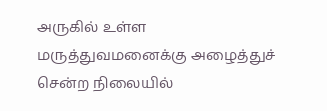அருகில் உள்ள மருத்துவமனைக்கு அழைத்துச் சென்ற நிலையில்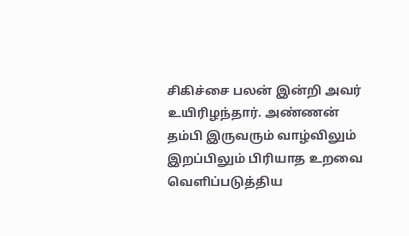சிகிச்சை பலன் இன்றி அவர் உயிரிழந்தார். அண்ணன் தம்பி இருவரும் வாழ்விலும் இறப்பிலும் பிரியாத உறவை வெளிப்படுத்திய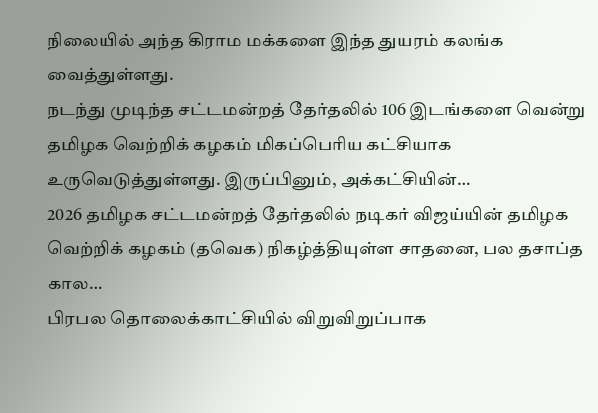நிலையில் அந்த கிராம மக்களை இந்த துயரம் கலங்க வைத்துள்ளது.
நடந்து முடிந்த சட்டமன்றத் தேர்தலில் 106 இடங்களை வென்று தமிழக வெற்றிக் கழகம் மிகப்பெரிய கட்சியாக உருவெடுத்துள்ளது. இருப்பினும், அக்கட்சியின்…
2026 தமிழக சட்டமன்றத் தேர்தலில் நடிகர் விஜய்யின் தமிழக வெற்றிக் கழகம் (தவெக) நிகழ்த்தியுள்ள சாதனை, பல தசாப்த கால…
பிரபல தொலைக்காட்சியில் விறுவிறுப்பாக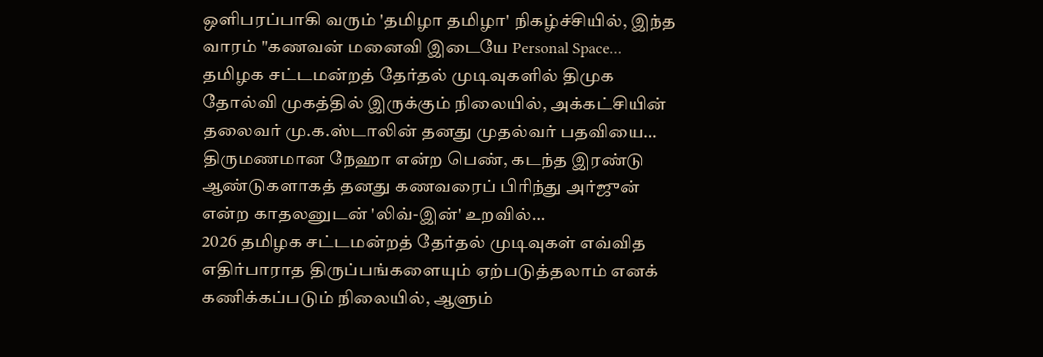ஒளிபரப்பாகி வரும் 'தமிழா தமிழா' நிகழ்ச்சியில், இந்த வாரம் "கணவன் மனைவி இடையே Personal Space…
தமிழக சட்டமன்றத் தேர்தல் முடிவுகளில் திமுக தோல்வி முகத்தில் இருக்கும் நிலையில், அக்கட்சியின் தலைவர் மு.க.ஸ்டாலின் தனது முதல்வர் பதவியை…
திருமணமான நேஹா என்ற பெண், கடந்த இரண்டு ஆண்டுகளாகத் தனது கணவரைப் பிரிந்து அர்ஜுன் என்ற காதலனுடன் 'லிவ்-இன்' உறவில்…
2026 தமிழக சட்டமன்றத் தேர்தல் முடிவுகள் எவ்வித எதிர்பாராத திருப்பங்களையும் ஏற்படுத்தலாம் எனக் கணிக்கப்படும் நிலையில், ஆளும்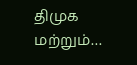திமுக மற்றும்…